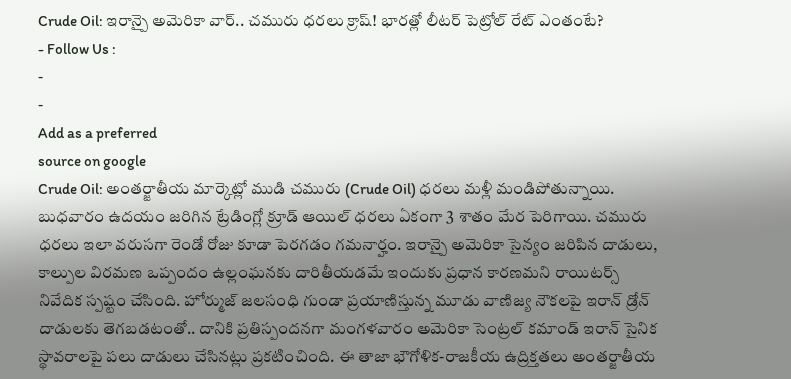Crude Oil: ఇరాన్పై అమెరికా వార్.. చమురు ధరలు క్రాష్! భారత్లో లీటర్ పెట్రోల్ రేట్ ఎంతంటే?
- Follow Us :
-
-
Add as a preferred
source on google
Crude Oil: అంతర్జాతీయ మార్కెట్లో ముడి చమురు (Crude Oil) ధరలు మళ్లీ మండిపోతున్నాయి. బుధవారం ఉదయం జరిగిన ట్రేడింగ్లో క్రూడ్ ఆయిల్ ధరలు ఏకంగా 3 శాతం మేర పెరిగాయి. చమురు ధరలు ఇలా వరుసగా రెండో రోజు కూడా పెరగడం గమనార్హం. ఇరాన్పై అమెరికా సైన్యం జరిపిన దాడులు, కాల్పుల విరమణ ఒప్పందం ఉల్లంఘనకు దారితీయడమే ఇందుకు ప్రధాన కారణమని రాయిటర్స్ నివేదిక స్పష్టం చేసింది. హోర్ముజ్ జలసంధి గుండా ప్రయాణిస్తున్న మూడు వాణిజ్య నౌకలపై ఇరాన్ డ్రోన్ దాడులకు తెగబడటంతో.. దానికి ప్రతిస్పందనగా మంగళవారం అమెరికా సెంట్రల్ కమాండ్ ఇరాన్ సైనిక స్థావరాలపై పలు దాడులు చేసినట్లు ప్రకటించింది. ఈ తాజా భౌగోళిక-రాజకీయ ఉద్రిక్తతలు అంతర్జాతీయ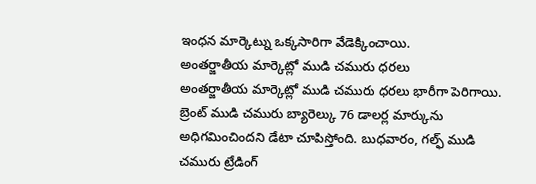ఇంధన మార్కెట్ను ఒక్కసారిగా వేడెక్కించాయి.
అంతర్జాతీయ మార్కెట్లో ముడి చమురు ధరలు
అంతర్జాతీయ మార్కెట్లో ముడి చమురు ధరలు భారీగా పెరిగాయి. బ్రెంట్ ముడి చమురు బ్యారెల్కు 76 డాలర్ల మార్కును అధిగమించిందని డేటా చూపిస్తోంది. బుధవారం, గల్ఫ్ ముడి చమురు ట్రేడింగ్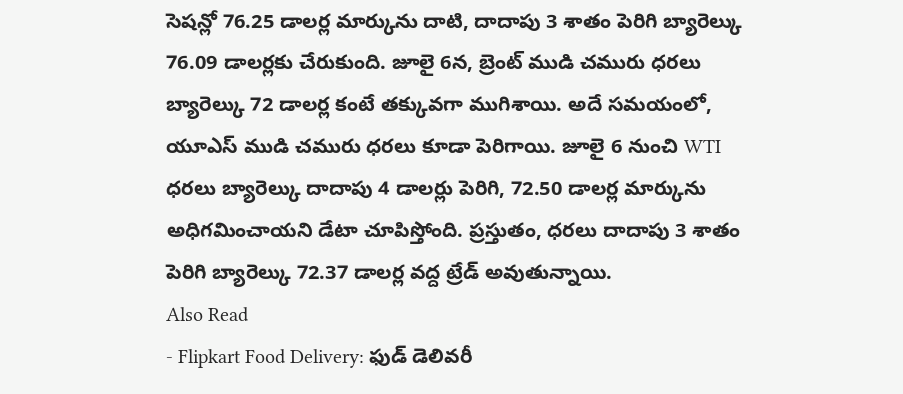సెషన్లో 76.25 డాలర్ల మార్కును దాటి, దాదాపు 3 శాతం పెరిగి బ్యారెల్కు 76.09 డాలర్లకు చేరుకుంది. జూలై 6న, బ్రెంట్ ముడి చమురు ధరలు బ్యారెల్కు 72 డాలర్ల కంటే తక్కువగా ముగిశాయి. అదే సమయంలో, యూఎస్ ముడి చమురు ధరలు కూడా పెరిగాయి. జూలై 6 నుంచి WTI ధరలు బ్యారెల్కు దాదాపు 4 డాలర్లు పెరిగి, 72.50 డాలర్ల మార్కును అధిగమించాయని డేటా చూపిస్తోంది. ప్రస్తుతం, ధరలు దాదాపు 3 శాతం పెరిగి బ్యారెల్కు 72.37 డాలర్ల వద్ద ట్రేడ్ అవుతున్నాయి.
Also Read
- Flipkart Food Delivery: ఫుడ్ డెలివరీ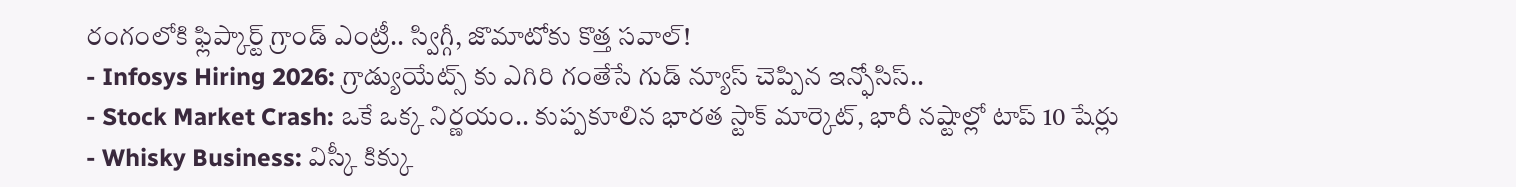రంగంలోకి ఫ్లిప్కార్ట్ గ్రాండ్ ఎంట్రీ.. స్విగ్గీ, జొమాటోకు కొత్త సవాల్!
- Infosys Hiring 2026: గ్రాడ్యుయేట్స్ కు ఎగిరి గంతేసే గుడ్ న్యూస్ చెప్పిన ఇన్ఫోసిస్..
- Stock Market Crash: ఒకే ఒక్క నిర్ణయం.. కుప్పకూలిన భారత స్టాక్ మార్కెట్, భారీ నష్టాల్లో టాప్ 10 షేర్లు
- Whisky Business: విస్కీ కిక్కు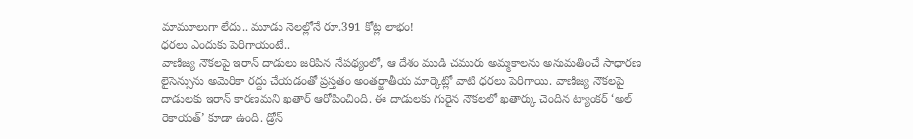మామూలుగా లేదు.. మూడు నెలల్లోనే రూ.391 కోట్ల లాభం!
ధరలు ఎందుకు పెరిగాయంటే..
వాణిజ్య నౌకలపై ఇరాన్ దాడులు జరిపిన నేపథ్యంలో, ఆ దేశం ముడి చమురు అమ్మకాలను అనుమతించే సాధారణ లైసెన్సును అమెరికా రద్దు చేయడంతో ప్రస్తతం అంతర్జాతీయ మార్కెట్లో వాటి ధరలు పెరిగాయి. వాణిజ్య నౌకలపై దాడులకు ఇరాన్ కారణమని ఖతార్ ఆరోపించింది. ఈ దాడులకు గురైన నౌకలలో ఖతార్కు చెందిన ట్యాంకర్ ‘అల్ రెకాయత్’ కూడా ఉంది. డ్రోన్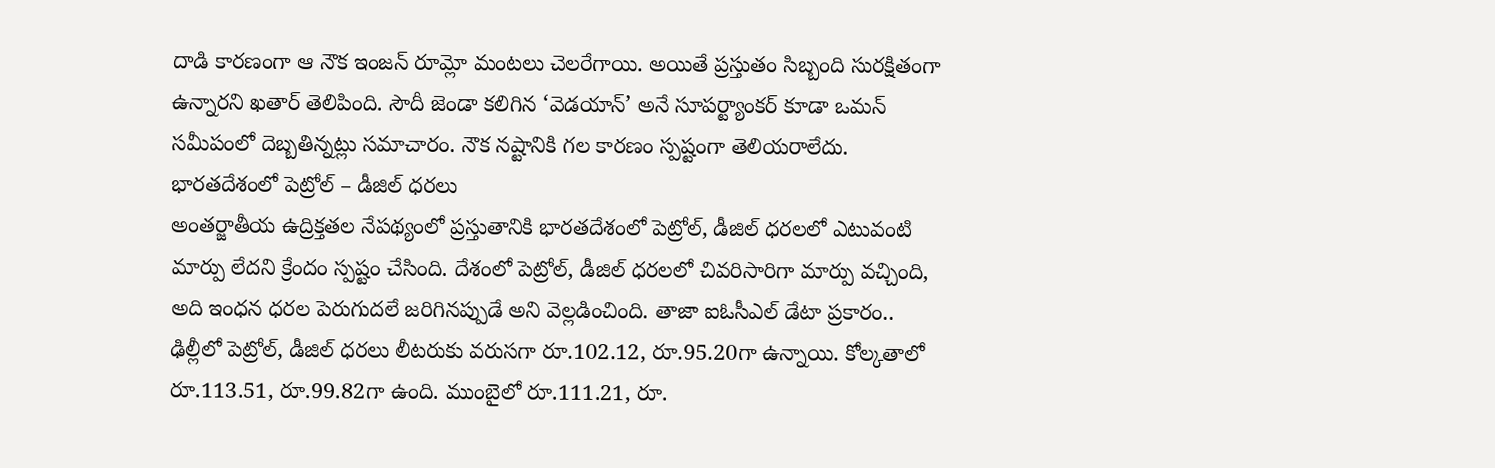దాడి కారణంగా ఆ నౌక ఇంజన్ రూమ్లో మంటలు చెలరేగాయి. అయితే ప్రస్తుతం సిబ్బంది సురక్షితంగా ఉన్నారని ఖతార్ తెలిపింది. సౌదీ జెండా కలిగిన ‘వెడయాన్’ అనే సూపర్ట్యాంకర్ కూడా ఒమన్ సమీపంలో దెబ్బతిన్నట్లు సమాచారం. నౌక నష్టానికి గల కారణం స్పష్టంగా తెలియరాలేదు.
భారతదేశంలో పెట్రోల్ – డీజిల్ ధరలు
అంతర్జాతీయ ఉద్రిక్తతల నేపథ్యంలో ప్రస్తుతానికి భారతదేశంలో పెట్రోల్, డీజిల్ ధరలలో ఎటువంటి మార్పు లేదని క్రేందం స్పష్టం చేసింది. దేశంలో పెట్రోల్, డీజిల్ ధరలలో చివరిసారిగా మార్పు వచ్చింది, అది ఇంధన ధరల పెరుగుదలే జరిగినప్పుడే అని వెల్లడించింది. తాజా ఐఓసీఎల్ డేటా ప్రకారం.. ఢిల్లీలో పెట్రోల్, డీజిల్ ధరలు లీటరుకు వరుసగా రూ.102.12, రూ.95.20గా ఉన్నాయి. కోల్కతాలో రూ.113.51, రూ.99.82గా ఉంది. ముంబైలో రూ.111.21, రూ.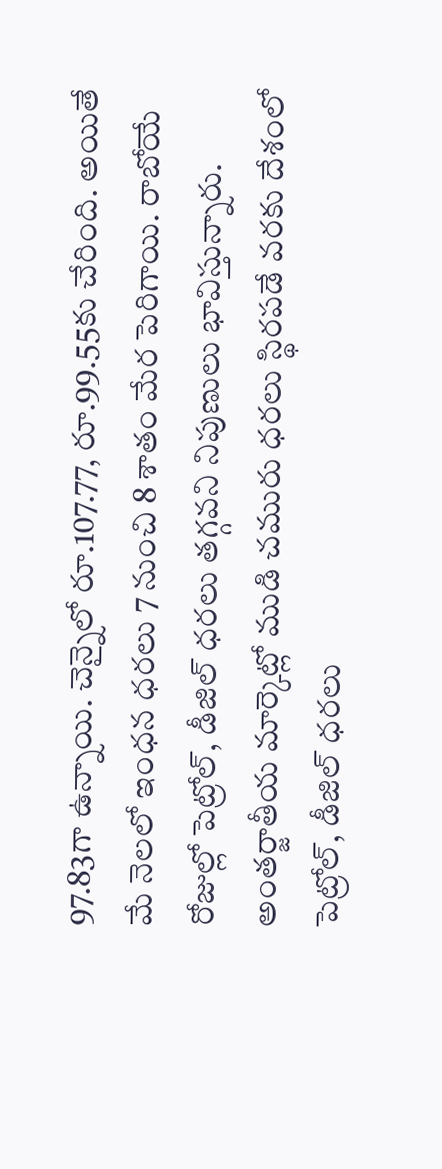97.83గా ఉన్నాయి. చెన్నైలో రూ.107.77, రూ.99.55కు చేరింది. అయితే మే నెలలో ఇంధన ధరలు 7 నుంచి 8 శాతం మేర పెరిగాయి. రాబోయే రోజుల్లో పెట్రోల్, డీజిల్ ధరలు తగ్గవని నిపుణులు భావిస్తున్నారు. అంతర్జాతీయ మార్కెట్లో ముడి చమురు ధరలు స్థిరపడే వరకు దేశంలో పెట్రోల్, డీజిల్ ధరలు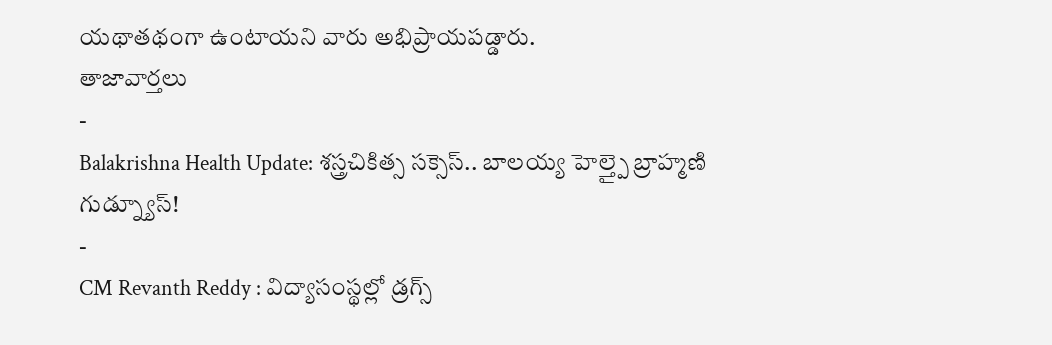యథాతథంగా ఉంటాయని వారు అభిప్రాయపడ్డారు.
తాజావార్తలు
-
Balakrishna Health Update: శస్త్రచికిత్స సక్సెస్.. బాలయ్య హెల్త్పై బ్రాహ్మణి గుడ్న్యూస్!
-
CM Revanth Reddy : విద్యాసంస్థల్లో డ్రగ్స్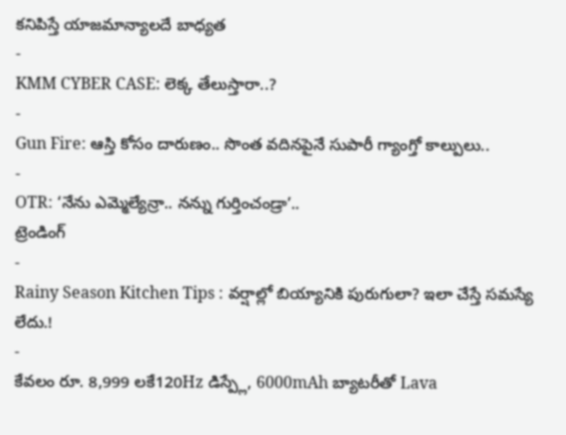కనిపిస్తే యాజమాన్యాలదే బాధ్యత
-
KMM CYBER CASE: లెక్క తేలుస్తారా..?
-
Gun Fire: ఆస్తి కోసం దారుణం.. సొంత వదినపైనే సుపారీ గ్యాంగ్తో కాల్పులు..
-
OTR: ‘నేను ఎమ్మెల్యేన్రా.. నన్ను గుర్తించండ్రా’..
ట్రెండింగ్
-
Rainy Season Kitchen Tips : వర్షాల్లో బియ్యానికి పురుగులా? ఇలా చేస్తే సమస్యే లేదు.!
-
కేవలం రూ. 8,999 లకే120Hz డిస్ప్లే, 6000mAh బ్యాటరీతో Lava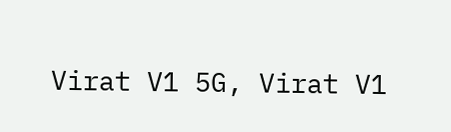Virat V1 5G, Virat V1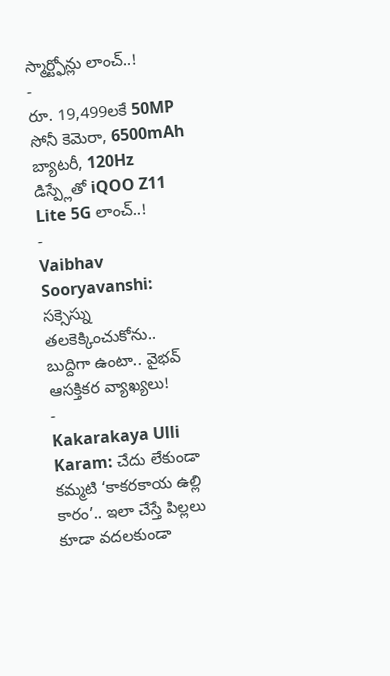స్మార్ట్ఫోన్లు లాంచ్..!
-
రూ. 19,499లకే 50MP సోనీ కెమెరా, 6500mAh బ్యాటరీ, 120Hz డిస్ప్లేతో iQOO Z11 Lite 5G లాంచ్..!
-
Vaibhav Sooryavanshi: సక్సెస్ను తలకెక్కించుకోను.. బుద్దిగా ఉంటా.. వైభవ్ ఆసక్తికర వ్యాఖ్యలు!
-
Kakarakaya Ulli Karam: చేదు లేకుండా కమ్మటి ‘కాకరకాయ ఉల్లి కారం’.. ఇలా చేస్తే పిల్లలు కూడా వదలకుండా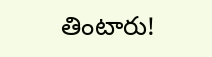తింటారు!